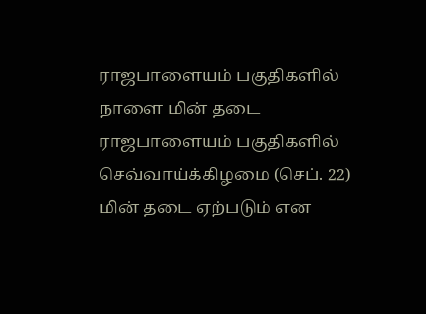ராஜபாளையம் பகுதிகளில் நாளை மின் தடை
ராஜபாளையம் பகுதிகளில் செவ்வாய்க்கிழமை (செப். 22) மின் தடை ஏற்படும் என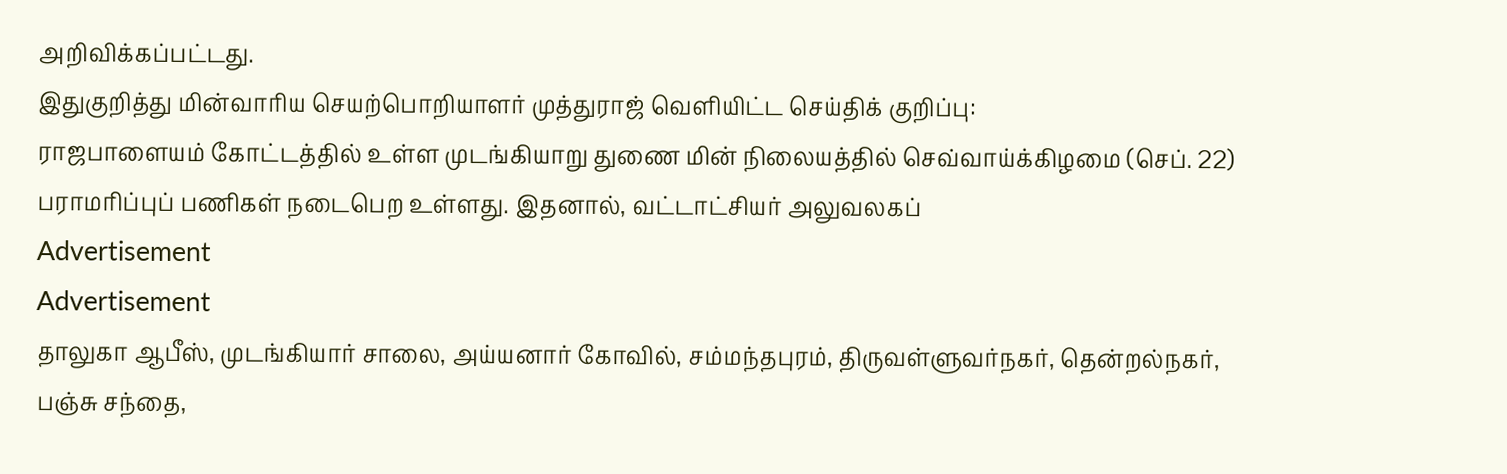அறிவிக்கப்பட்டது.
இதுகுறித்து மின்வாரிய செயற்பொறியாளர் முத்துராஜ் வெளியிட்ட செய்திக் குறிப்பு:
ராஜபாளையம் கோட்டத்தில் உள்ள முடங்கியாறு துணை மின் நிலையத்தில் செவ்வாய்க்கிழமை (செப். 22) பராமரிப்புப் பணிகள் நடைபெற உள்ளது. இதனால், வட்டாட்சியர் அலுவலகப்
Advertisement
Advertisement
தாலுகா ஆபீஸ், முடங்கியார் சாலை, அய்யனார் கோவில், சம்மந்தபுரம், திருவள்ளுவர்நகர், தென்றல்நகர், பஞ்சு சந்தை,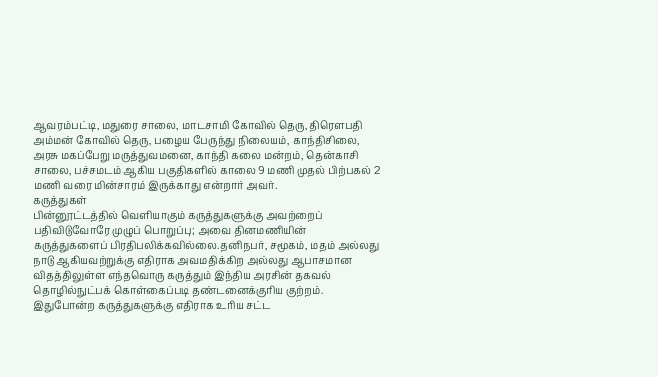ஆவரம்பட்டி, மதுரை சாலை, மாடசாமி கோவில் தெரு, திரெளபதி அம்மன் கோவில் தெரு, பழைய பேருந்து நிலையம், காந்திசிலை, அரசு மகப்பேறு மருத்துவமனை, காந்தி கலை மன்றம், தென்காசி சாலை, பச்சமடம் ஆகிய பகுதிகளில் காலை 9 மணி முதல் பிற்பகல் 2 மணி வரை மின்சாரம் இருக்காது என்றார் அவர்.
கருத்துகள்
பின்னூட்டத்தில் வெளியாகும் கருத்துகளுக்கு அவற்றைப் பதிவிடுவோரே முழுப் பொறுப்பு; அவை தினமணியின் கருத்துகளைப் பிரதிபலிக்கவில்லை.தனிநபர், சமூகம், மதம் அல்லது நாடு ஆகியவற்றுக்கு எதிராக அவமதிக்கிற அல்லது ஆபாசமான விதத்திலுள்ள எந்தவொரு கருத்தும் இந்திய அரசின் தகவல் தொழில்நுட்பக் கொள்கைப்படி தண்டனைக்குரிய குற்றம். இதுபோன்ற கருத்துகளுக்கு எதிராக உரிய சட்ட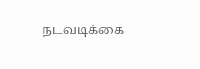நடவடிக்கை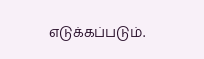எடுக்கப்படும்.